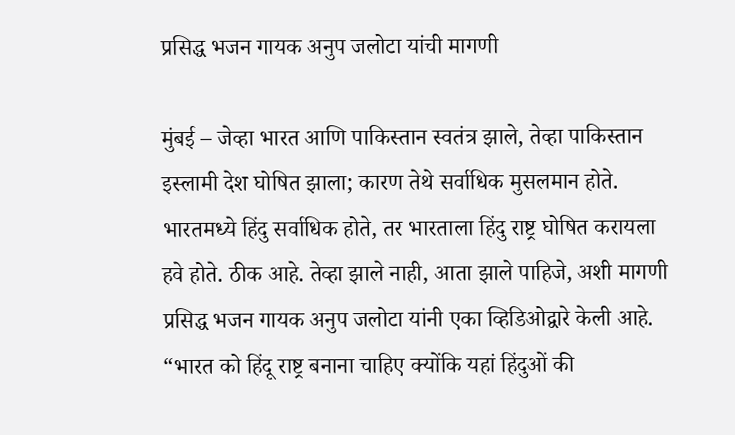प्रसिद्ध भजन गायक अनुप जलोटा यांची मागणी

मुंबई – जेव्हा भारत आणि पाकिस्तान स्वतंत्र झाले, तेव्हा पाकिस्तान इस्लामी देश घोषित झाला; कारण तेथे सर्वाधिक मुसलमान होते. भारतमध्ये हिंदु सर्वाधिक होते, तर भारताला हिंदु राष्ट्र घोषित करायला हवे होते. ठीक आहे. तेव्हा झाले नाही, आता झाले पाहिजे, अशी मागणी प्रसिद्ध भजन गायक अनुप जलोटा यांनी एका व्हिडिओद्वारे केली आहे.
“भारत को हिंदू राष्ट्र बनाना चाहिए क्योंकि यहां हिंदुओं की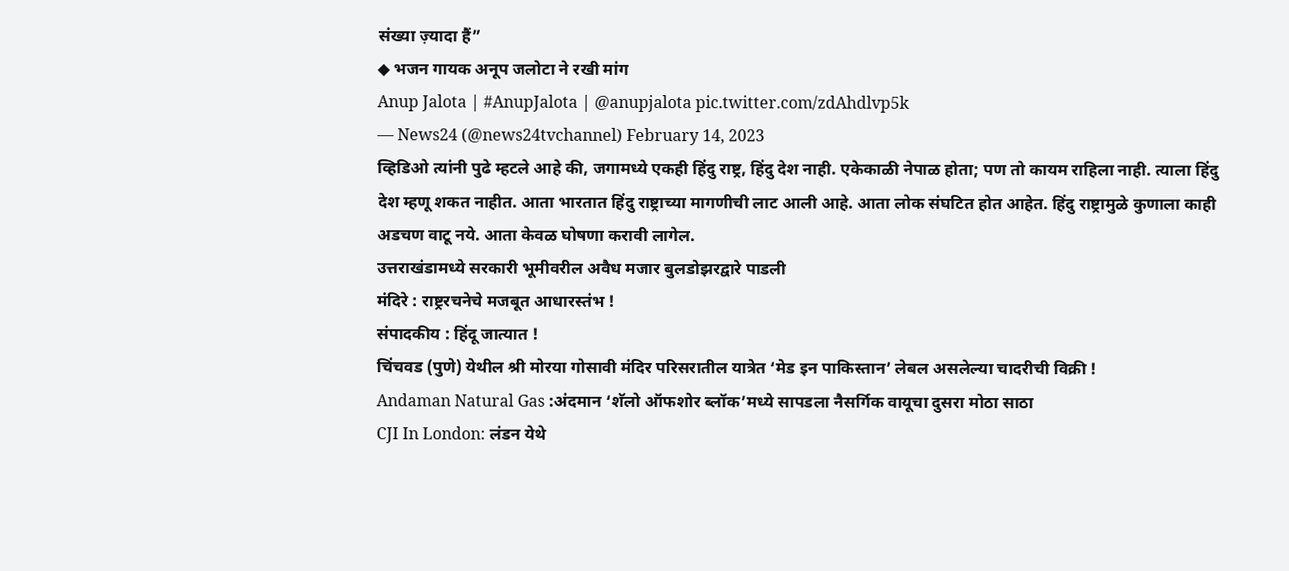संख्या ज़्यादा हैं”
◆ भजन गायक अनूप जलोटा ने रखी मांग
Anup Jalota | #AnupJalota | @anupjalota pic.twitter.com/zdAhdlvp5k
— News24 (@news24tvchannel) February 14, 2023
व्हिडिओ त्यांनी पुढे म्हटले आहे की, जगामध्ये एकही हिंदु राष्ट्र, हिंदु देश नाही. एकेकाळी नेपाळ होता; पण तो कायम राहिला नाही. त्याला हिंदु देश म्हणू शकत नाहीत. आता भारतात हिंदु राष्ट्राच्या मागणीची लाट आली आहे. आता लोक संघटित होत आहेत. हिंदु राष्ट्रामुळे कुणाला काही अडचण वाटू नये. आता केवळ घोषणा करावी लागेल.
उत्तराखंडामध्ये सरकारी भूमीवरील अवैध मजार बुलडोझरद्वारे पाडली
मंदिरे : राष्ट्ररचनेचे मजबूत आधारस्तंभ !
संपादकीय : हिंदू जात्यात !
चिंचवड (पुणे) येथील श्री मोरया गोसावी मंदिर परिसरातील यात्रेत ‘मेड इन पाकिस्तान’ लेबल असलेल्या चादरीची विक्री !
Andaman Natural Gas :अंदमान ‘शॅलो ऑफशोर ब्लॉक’मध्ये सापडला नैसर्गिक वायूचा दुसरा मोठा साठा
CJI In London: लंडन येथे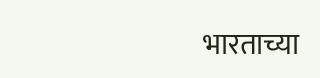भारताच्या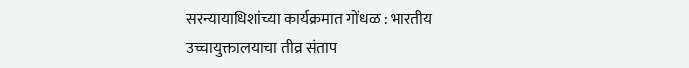सरन्यायाधिशांच्या कार्यक्रमात गोंधळ : भारतीय उच्चायुक्तालयाचा तीव्र संताप